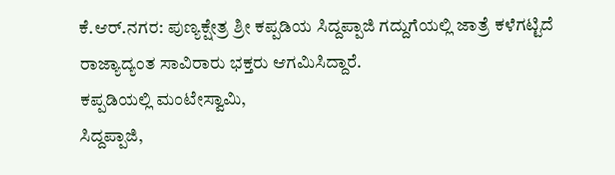ಕೆ.ಆರ್.ನಗರ: ಪುಣ್ಯಕ್ಷೇತ್ರ ಶ್ರೀ ಕಪ್ಪಡಿಯ ಸಿದ್ದಪ್ಪಾಜಿ ಗದ್ದುಗೆಯಲ್ಲಿ ಜಾತ್ರೆ ಕಳೆಗಟ್ಟಿದೆ ರಾಜ್ಯಾದ್ಯಂತ ಸಾವಿರಾರು ಭಕ್ತರು ಆಗಮಿಸಿದ್ದಾರೆ.
ಕಪ್ಪಡಿಯಲ್ಲಿ ಮಂಟೇಸ್ವಾಮಿ,
ಸಿದ್ದಪ್ಪಾಜಿ,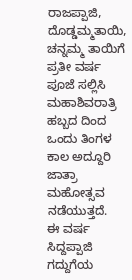ರಾಜಪ್ಪಾಜಿ, ದೊಡ್ಡಮ್ಮತಾಯಿ, ಚನ್ನಮ್ಮ ತಾಯಿಗೆ ಪ್ರತೀ ವರ್ಷ ಪೂಜೆ ಸಲ್ಲಿಸಿ ಮಹಾಶಿವರಾತ್ರಿ ಹಬ್ಬದ ದಿಂದ ಒಂದು ತಿಂಗಳ ಕಾಲ ಅದ್ದೂರಿ ಜಾತ್ರಾ ಮಹೋತ್ಸವ ನಡೆಯುತ್ತದೆ.
ಈ ವರ್ಷ ಸಿದ್ದಪ್ಪಾಜಿ ಗದ್ದುಗೆಯ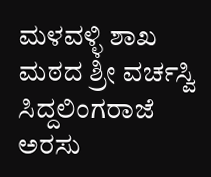ಮಳವಳ್ಳಿ ಶಾಖ ಮಠದ ಶ್ರೀ ವರ್ಚಸ್ವಿ ಸಿದ್ದಲಿಂಗರಾಜೆ ಅರಸು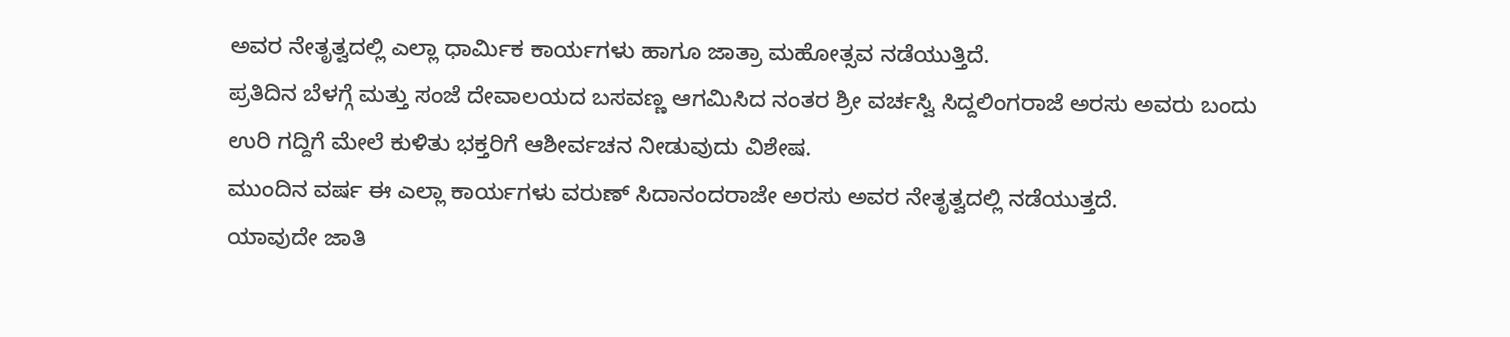ಅವರ ನೇತೃತ್ವದಲ್ಲಿ ಎಲ್ಲಾ ಧಾರ್ಮಿಕ ಕಾರ್ಯಗಳು ಹಾಗೂ ಜಾತ್ರಾ ಮಹೋತ್ಸವ ನಡೆಯುತ್ತಿದೆ.
ಪ್ರತಿದಿನ ಬೆಳಗ್ಗೆ ಮತ್ತು ಸಂಜೆ ದೇವಾಲಯದ ಬಸವಣ್ಣ ಆಗಮಿಸಿದ ನಂತರ ಶ್ರೀ ವರ್ಚಸ್ವಿ ಸಿದ್ದಲಿಂಗರಾಜೆ ಅರಸು ಅವರು ಬಂದು ಉರಿ ಗದ್ದಿಗೆ ಮೇಲೆ ಕುಳಿತು ಭಕ್ತರಿಗೆ ಆಶೀರ್ವಚನ ನೀಡುವುದು ವಿಶೇಷ.
ಮುಂದಿನ ವರ್ಷ ಈ ಎಲ್ಲಾ ಕಾರ್ಯಗಳು ವರುಣ್ ಸಿದಾನಂದರಾಜೇ ಅರಸು ಅವರ ನೇತೃತ್ವದಲ್ಲಿ ನಡೆಯುತ್ತದೆ.
ಯಾವುದೇ ಜಾತಿ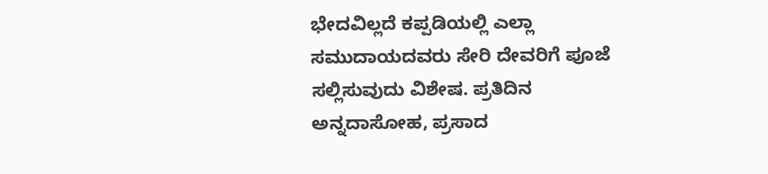ಭೇದವಿಲ್ಲದೆ ಕಪ್ಪಡಿಯಲ್ಲಿ ಎಲ್ಲಾ ಸಮುದಾಯದವರು ಸೇರಿ ದೇವರಿಗೆ ಪೂಜೆ ಸಲ್ಲಿಸುವುದು ವಿಶೇಷ. ಪ್ರತಿದಿನ ಅನ್ನದಾಸೋಹ, ಪ್ರಸಾದ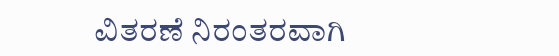ವಿತರಣೆ ನಿರಂತರವಾಗಿ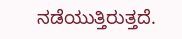ನಡೆಯುತ್ತಿರುತ್ತದೆ.